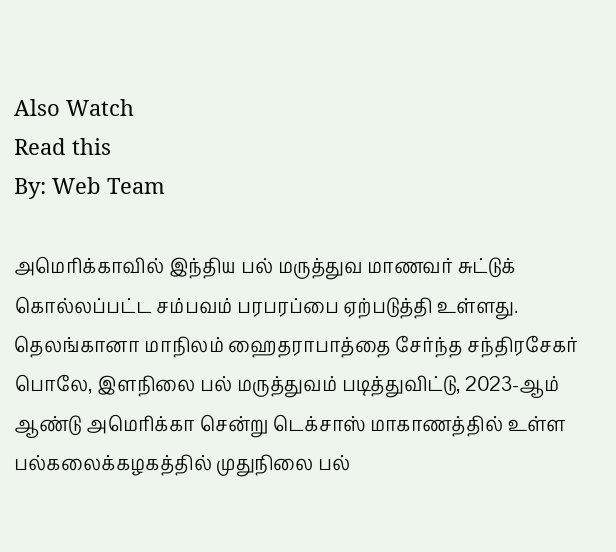Also Watch
Read this
By: Web Team

அமெரிக்காவில் இந்திய பல் மருத்துவ மாணவர் சுட்டுக் கொல்லப்பட்ட சம்பவம் பரபரப்பை ஏற்படுத்தி உள்ளது. தெலங்கானா மாநிலம் ஹைதராபாத்தை சேர்ந்த சந்திரசேகர் பொலே, இளநிலை பல் மருத்துவம் படித்துவிட்டு, 2023-ஆம் ஆண்டு அமெரிக்கா சென்று டெக்சாஸ் மாகாணத்தில் உள்ள பல்கலைக்கழகத்தில் முதுநிலை பல்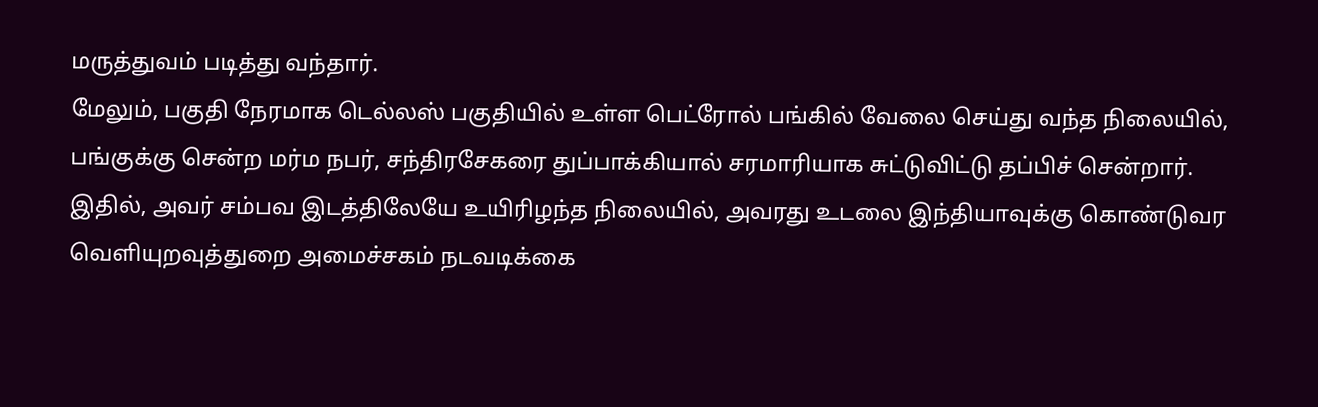மருத்துவம் படித்து வந்தார்.
மேலும், பகுதி நேரமாக டெல்லஸ் பகுதியில் உள்ள பெட்ரோல் பங்கில் வேலை செய்து வந்த நிலையில், பங்குக்கு சென்ற மர்ம நபர், சந்திரசேகரை துப்பாக்கியால் சரமாரியாக சுட்டுவிட்டு தப்பிச் சென்றார். இதில், அவர் சம்பவ இடத்திலேயே உயிரிழந்த நிலையில், அவரது உடலை இந்தியாவுக்கு கொண்டுவர வெளியுறவுத்துறை அமைச்சகம் நடவடிக்கை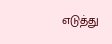எடுத்து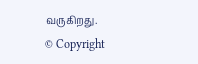வருகிறது.
© Copyright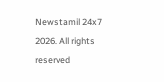Newstamil 24x7 2026. All rights reserved